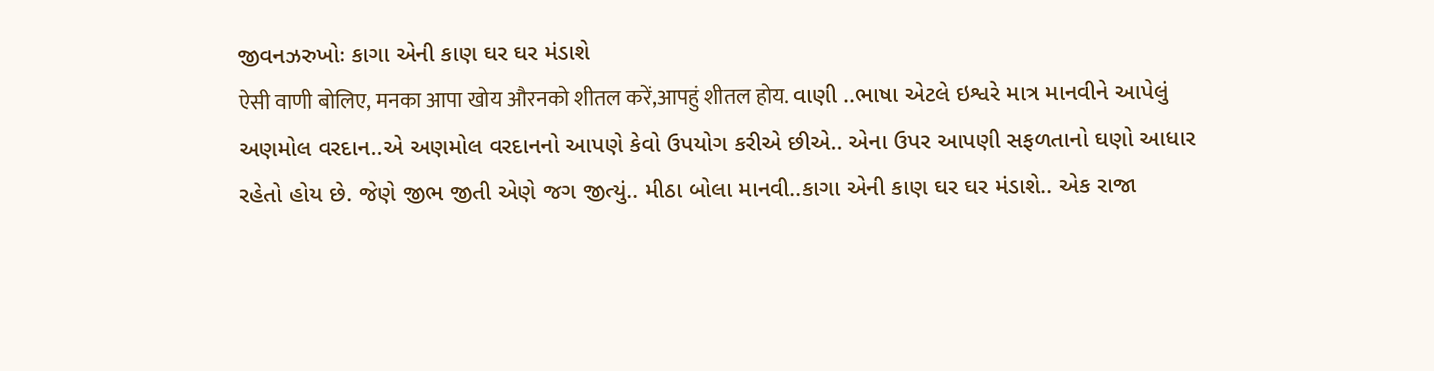જીવનઝરુખોઃ કાગા એની કાણ ઘર ઘર મંડાશે
ऐसी वाणी बोलिए, मनका आपा खोय औरनको शीतल करें,आपहुं शीतल होय. વાણી ..ભાષા એટલે ઇશ્વરે માત્ર માનવીને આપેલું અણમોલ વરદાન..એ અણમોલ વરદાનનો આપણે કેવો ઉપયોગ કરીએ છીએ.. એના ઉપર આપણી સફળતાનો ઘણો આધાર રહેતો હોય છે. જેણે જીભ જીતી એણે જગ જીત્યું.. મીઠા બોલા માનવી..કાગા એની કાણ ઘર ઘર મંડાશે.. એક રાજા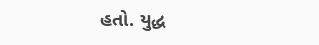હતો. યુદ્ધ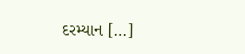દરમ્યાન […]